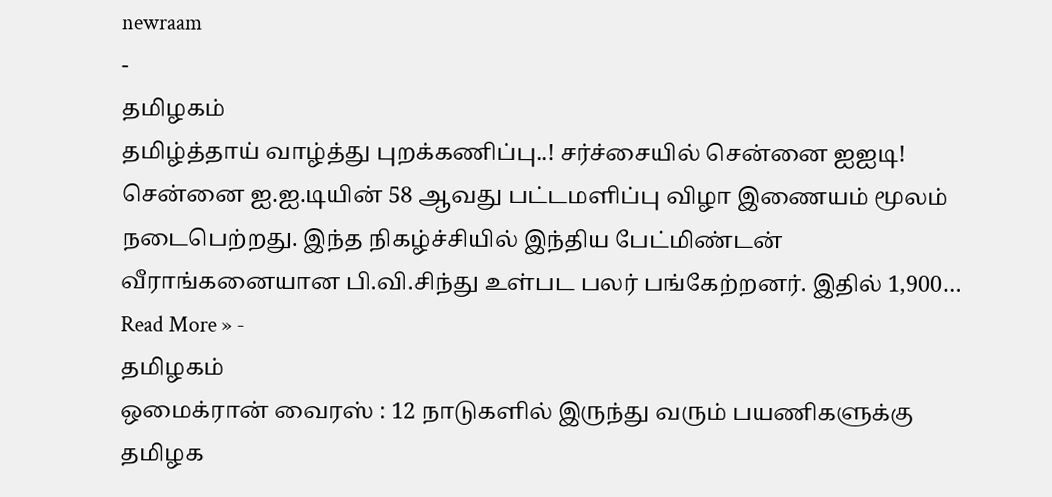newraam
-
தமிழகம்
தமிழ்த்தாய் வாழ்த்து புறக்கணிப்பு..! சர்ச்சையில் சென்னை ஐஐடி!
சென்னை ஐ.ஐ.டியின் 58 ஆவது பட்டமளிப்பு விழா இணையம் மூலம் நடைபெற்றது. இந்த நிகழ்ச்சியில் இந்திய பேட்மிண்டன் வீராங்கனையான பி.வி.சிந்து உள்பட பலர் பங்கேற்றனர். இதில் 1,900…
Read More » -
தமிழகம்
ஒமைக்ரான் வைரஸ் : 12 நாடுகளில் இருந்து வரும் பயணிகளுக்கு தமிழக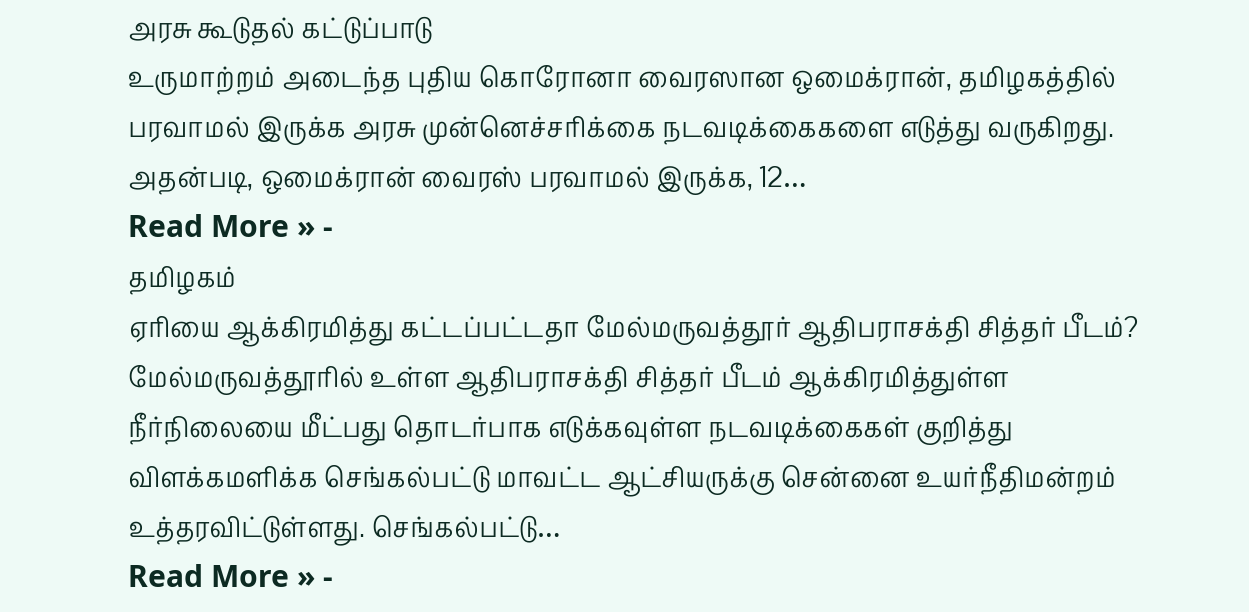அரசு கூடுதல் கட்டுப்பாடு
உருமாற்றம் அடைந்த புதிய கொரோனா வைரஸான ஒமைக்ரான், தமிழகத்தில் பரவாமல் இருக்க அரசு முன்னெச்சரிக்கை நடவடிக்கைகளை எடுத்து வருகிறது. அதன்படி, ஒமைக்ரான் வைரஸ் பரவாமல் இருக்க, 12…
Read More » -
தமிழகம்
ஏரியை ஆக்கிரமித்து கட்டப்பட்டதா மேல்மருவத்தூர் ஆதிபராசக்தி சித்தர் பீடம்?
மேல்மருவத்தூரில் உள்ள ஆதிபராசக்தி சித்தர் பீடம் ஆக்கிரமித்துள்ள நீர்நிலையை மீட்பது தொடர்பாக எடுக்கவுள்ள நடவடிக்கைகள் குறித்து விளக்கமளிக்க செங்கல்பட்டு மாவட்ட ஆட்சியருக்கு சென்னை உயர்நீதிமன்றம் உத்தரவிட்டுள்ளது. செங்கல்பட்டு…
Read More » -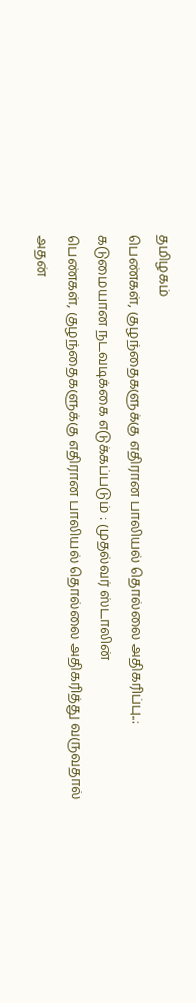தமிழகம்
பெண்கள், குழந்தைகளுக்கு எதிரான பாலியல் தொல்லை அதிகரிப்பு..: கடுமையான நடவடிக்கை எடுக்கப்படும் : முதல்வர் ஸ்டாலின்
பெண்கள், குழந்தைகளுக்கு எதிரான பாலியல் தொல்லை அதிகரித்து வருவதால் அதன்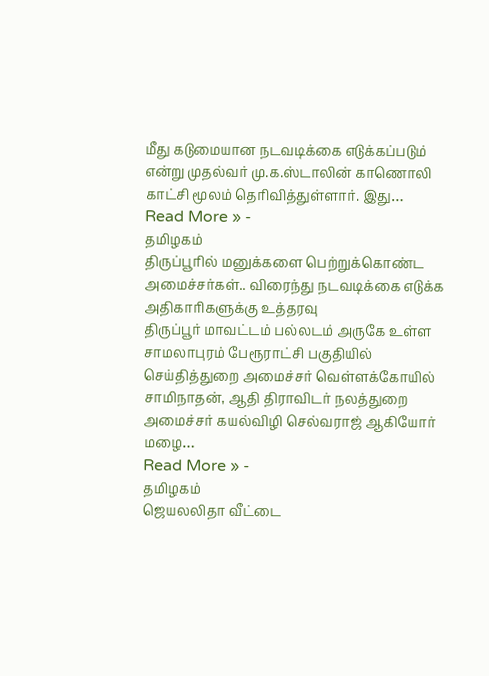மீது கடுமையான நடவடிக்கை எடுக்கப்படும் என்று முதல்வர் மு.க.ஸ்டாலின் காணொலி காட்சி மூலம் தெரிவித்துள்ளார். இது…
Read More » -
தமிழகம்
திருப்பூரில் மனுக்களை பெற்றுக்கொண்ட அமைச்சர்கள்.. விரைந்து நடவடிக்கை எடுக்க அதிகாரிகளுக்கு உத்தரவு
திருப்பூர் மாவட்டம் பல்லடம் அருகே உள்ள சாமலாபுரம் பேரூராட்சி பகுதியில் செய்தித்துறை அமைச்சர் வெள்ளக்கோயில் சாமிநாதன், ஆதி திராவிடர் நலத்துறை அமைச்சர் கயல்விழி செல்வராஜ் ஆகியோர் மழை…
Read More » -
தமிழகம்
ஜெயலலிதா வீட்டை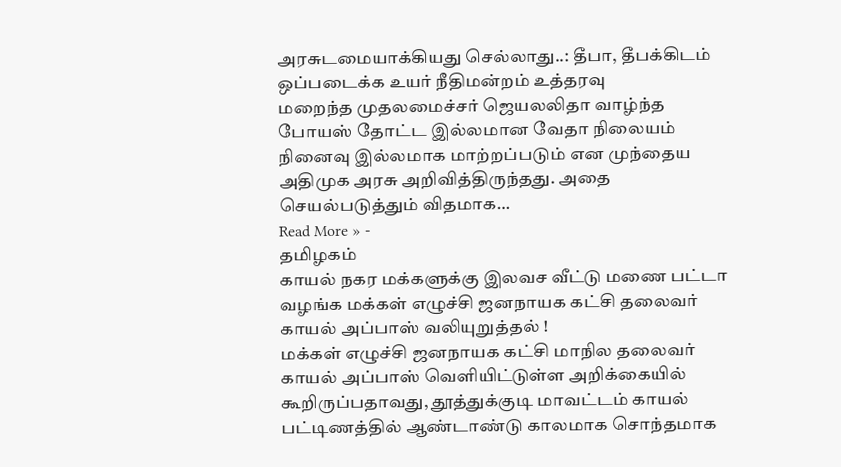அரசுடமையாக்கியது செல்லாது..: தீபா, தீபக்கிடம் ஒப்படைக்க உயர் நீதிமன்றம் உத்தரவு
மறைந்த முதலமைச்சர் ஜெயலலிதா வாழ்ந்த போயஸ் தோட்ட இல்லமான வேதா நிலையம் நினைவு இல்லமாக மாற்றப்படும் என முந்தைய அதிமுக அரசு அறிவித்திருந்தது. அதை செயல்படுத்தும் விதமாக…
Read More » -
தமிழகம்
காயல் நகர மக்களுக்கு இலவச வீட்டு மணை பட்டா வழங்க மக்கள் எழுச்சி ஜனநாயக கட்சி தலைவர் காயல் அப்பாஸ் வலியுறுத்தல் !
மக்கள் எழுச்சி ஜனநாயக கட்சி மாநில தலைவர் காயல் அப்பாஸ் வெளியிட்டுள்ள அறிக்கையில் கூறிருப்பதாவது, தூத்துக்குடி மாவட்டம் காயல் பட்டிணத்தில் ஆண்டாண்டு காலமாக சொந்தமாக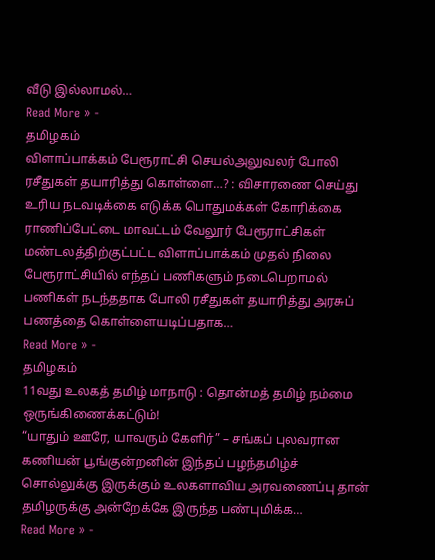வீடு இல்லாமல்…
Read More » -
தமிழகம்
விளாப்பாக்கம் பேரூராட்சி செயல்அலுவலர் போலி ரசீதுகள் தயாரித்து கொள்ளை…? : விசாரணை செய்து உரிய நடவடிக்கை எடுக்க பொதுமக்கள் கோரிக்கை
ராணிப்பேட்டை மாவட்டம் வேலூர் பேரூராட்சிகள் மண்டலத்திற்குட்பட்ட விளாப்பாக்கம் முதல் நிலை பேரூராட்சியில் எந்தப் பணிகளும் நடைபெறாமல் பணிகள் நடந்ததாக போலி ரசீதுகள் தயாரித்து அரசுப் பணத்தை கொள்ளையடிப்பதாக…
Read More » -
தமிழகம்
11வது உலகத் தமிழ் மாநாடு : தொன்மத் தமிழ் நம்மை ஒருங்கிணைக்கட்டும்!
“யாதும் ஊரே, யாவரும் கேளிர்” – சங்கப் புலவரான கணியன் பூங்குன்றனின் இந்தப் பழந்தமிழ்ச் சொல்லுக்கு இருக்கும் உலகளாவிய அரவணைப்பு தான் தமிழருக்கு அன்றேக்கே இருந்த பண்புமிக்க…
Read More » -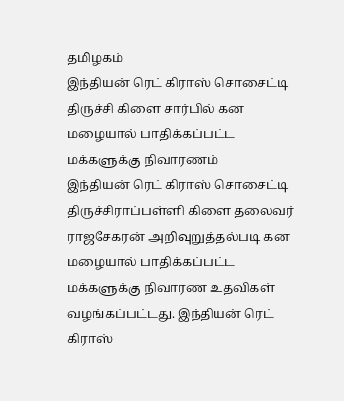தமிழகம்
இந்தியன் ரெட் கிராஸ் சொசைட்டி திருச்சி கிளை சார்பில் கன மழையால் பாதிக்கப்பட்ட மக்களுக்கு நிவாரணம்
இந்தியன் ரெட் கிராஸ் சொசைட்டி திருச்சிராப்பள்ளி கிளை தலைவர் ராஜசேகரன் அறிவுறுத்தல்படி கன மழையால் பாதிக்கப்பட்ட மக்களுக்கு நிவாரண உதவிகள் வழங்கப்பட்டது. இந்தியன் ரெட் கிராஸ்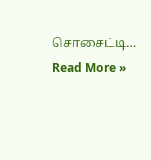சொசைட்டி…
Read More »